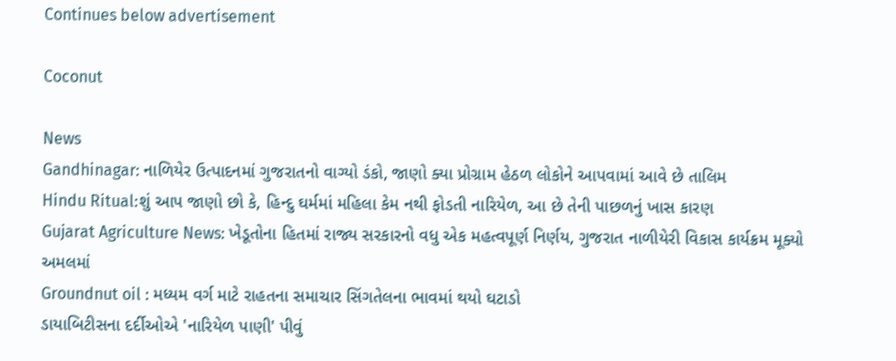Continues below advertisement

Coconut

News
Gandhinagar: નાળિયેર ઉત્પાદનમાં ગુજરાતનો વાગ્યો ડંકો, જાણો ક્યા પ્રોગ્રામ હેઠળ લોકોને આપવામાં આવે છે તાલિમ
Hindu Ritual:શું આપ જાણો છો કે, હિન્દુ ઘર્મમાં મહિલા કેમ નથી ફોડતી નારિયેળ, આ છે તેની પાછળનું ખાસ કારણ
Gujarat Agriculture News: ખેડૂતોના હિતમાં રાજ્ય સરકારનો વધુ એક મહત્વપૂર્ણ નિર્ણય, ગુજરાત નાળીયેરી વિકાસ કાર્યક્રમ મૂક્યો અમલમાં
Groundnut oil : મધ્યમ વર્ગ માટે રાહતના સમાચાર સિંગતેલના ભાવમાં થયો ઘટાડો
ડાયાબિટીસના દર્દીઓએ 'નારિયેળ પાણી' પીવું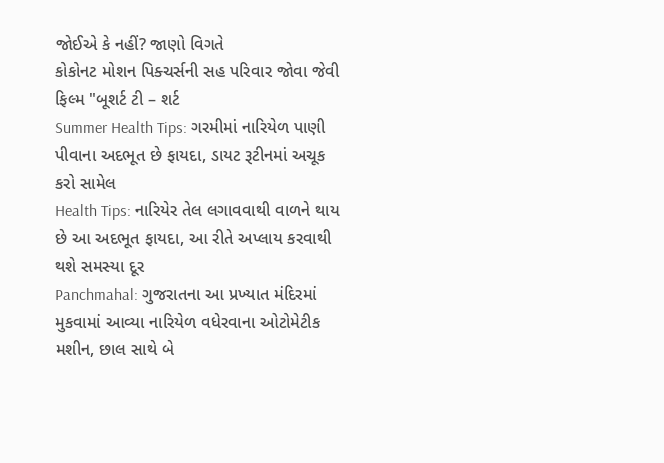જોઈએ કે નહીં? જાણો વિગતે
કોકોનટ મોશન પિક્ચર્સની સહ પરિવાર જોવા જેવી ફિલ્મ "બૂશર્ટ ટી – શર્ટ
Summer Health Tips: ગરમીમાં નારિયેળ પાણી પીવાના અદભૂત છે ફાયદા, ડાયટ રૂટીનમાં અચૂક કરો સામેલ
Health Tips: નારિયેર તેલ લગાવવાથી વાળને થાય છે આ અદભૂત ફાયદા, આ રીતે અપ્લાય કરવાથી થશે સમસ્યા દૂર
Panchmahal: ગુજરાતના આ પ્રખ્યાત મંદિરમાં મુકવામાં આવ્યા નારિયેળ વધેરવાના ઓટોમેટીક મશીન, છાલ સાથે બે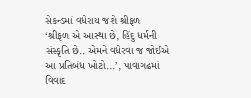સેકન્ડમાં વધેરાય જશે શ્રીફળ
‘શ્રીફળ એ આસ્થા છે, હિંદુ ધર્મની સંસ્કૃતિ છે.. એમને વધેરવા જ જોઈએ આ પ્રતિબંધ ખોટો...’, પાવાગઢમાં વિવાદ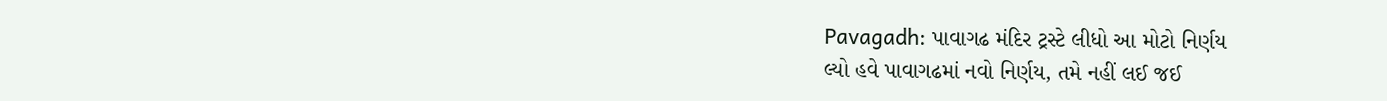Pavagadh: પાવાગઢ મંદિર ટ્રસ્ટે લીધો આ મોટો નિર્ણય
લ્યો હવે પાવાગઢમાં નવો નિર્ણય, તમે નહીં લઈ જઈ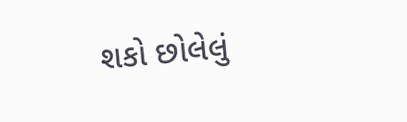શકો છોલેલું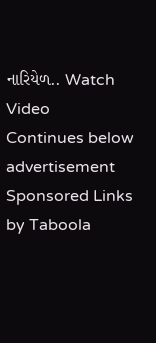નારિયેળ.. Watch Video
Continues below advertisement
Sponsored Links by Taboola